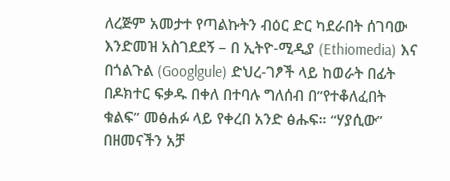ለረጅም አመታተ የጣልኩትን ብዕር ድር ካደራበት ሰገባው እንድመዝ አስገደደኝ – በ ኢትዮ-ሚዲያ (Ethiomedia) እና በጎልጉል (Googlgule) ድህረ-ገፆች ላይ ከወራት በፊት በዶክተር ፍቃዱ በቀለ በተባሉ ግለሰብ በ”የተቆለፈበት ቁልፍ” መፅሐፉ ላይ የቀረበ አንድ ፅሑፍ። “ሃያሲው” በዘመናችን አቻ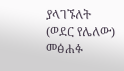ያላገኙለት (ወደር የሌለው) መፅሐፉ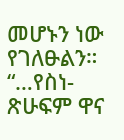መሆኑን ነው የገለፁልን። “…የስነ-ጽሁፍም ዋና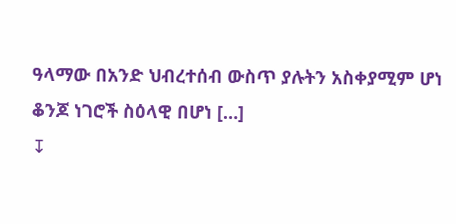ዓላማው በአንድ ህብረተሰብ ውስጥ ያሉትን አስቀያሚም ሆነ ቆንጆ ነገሮች ስዕላዊ በሆነ […]
↧